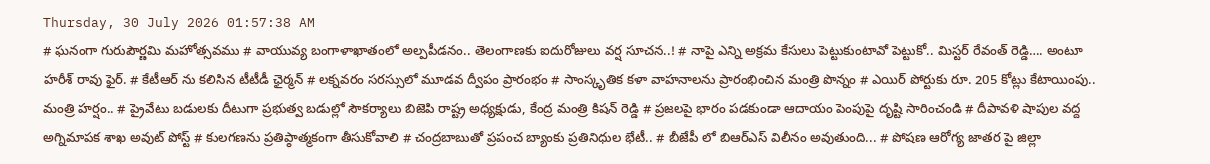Thursday, 30 July 2026 01:57:38 AM
# ఘనంగా గురుపౌర్ణమి మహోత్సవము # వాయువ్య బంగాళాఖాతంలో అల్పపీడనం.. తెలంగాణకు ఐదురోజులు వర్ష సూచన..! # నాపై ఎన్ని అక్రమ కేసులు పెట్టుకుంటావో పెట్టుకో.. మిస్టర్ రేవంత్ రెడ్డి…. అంటూ హరీశ్ రావు ఫైర్. # కేటీఆర్ ను కలిసిన టీటీడీ ఛైర్మన్ # లక్నవరం సరస్సులో మూడవ ద్వీపం ప్రారంభం # సాంస్కృతిక కళా వాహనాలను ప్రారంభించిన మంత్రి పొన్నం # ఎయిర్ పోర్టుకు రూ. 205 కోట్లు కేటాయింపు.. మంత్రి హర్షం.. # ప్రైవేటు బడులకు దీటుగా ప్రభుత్వ బడుల్లో సౌకర్యాలు బిజెపి రాష్ట్ర అధ్యక్షుడు, కేంద్ర మంత్రి కిషన్ రెడ్డి # ప్రజలపై భారం పడకుండా ఆదాయం పెంపుపై దృష్టి సారించండి # దీపావళి షాపుల వద్ద అగ్నిమాపక శాఖ అవుట్ పోస్ట్ # కులగణను ప్రతిప్ఠాత్మకంగా తీసుకోవాలి # చంద్రబాబుతో ప్రపంచ బ్యాంకు ప్రతినిధుల భేటీ.. # బీజేపీ లో బిఆర్ఎస్ విలీనం అవుతుంది... # పోషణ ఆరోగ్య జాతర పై జిల్లా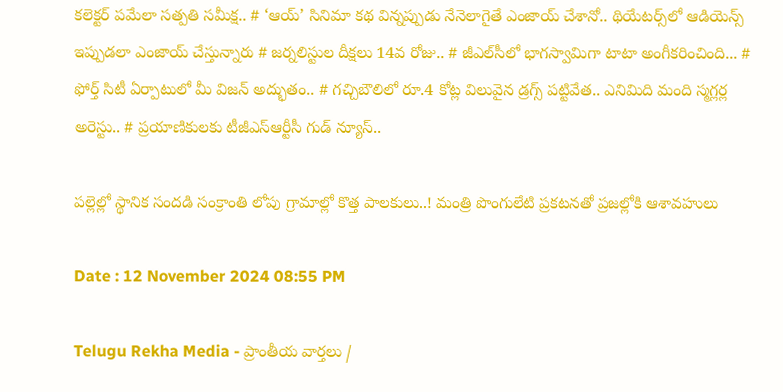కలెక్టర్ పమేలా సత్పతి సమీక్ష.. # ‘ఆయ్’ సినిమా కథ విన్నప్పుడు నేనెలాగైతే ఎంజాయ్ చేశానో.. థియేట‌ర్స్‌లో ఆడియెన్స్ ఇప్పుడ‌లా ఎంజాయ్ చేస్తున్నారు # జర్నలిస్టుల దీక్షలు 14వ రోజు.. # జీఎల్‌సీలో భాగస్వామిగా టాటా అంగీకరించింది... # ఫోర్త్ సిటీ ఏర్పాటులో మీ విజ‌న్ అద్భుతం.. # గచ్చిబౌలిలో రూ.4 కోట్ల విలువైన డ్రగ్స్ పట్టివేత.. ఎనిమిది మంది స్మగ్లర్ల అరెస్టు.. # ప్రయాణికులకు టీజీఎస్‌ఆర్టీసీ గుడ్ న్యూస్..

పల్లెల్లో స్థానిక సందడి సంక్రాంతి లోపు గ్రామాల్లో కొత్త పాలకులు..! మంత్రి పొంగులేటి ప్రకటనతో ప్రజల్లోకి ఆశావహులు

Date : 12 November 2024 08:55 PM

Telugu Rekha Media - ప్రాంతీయ వార్తలు /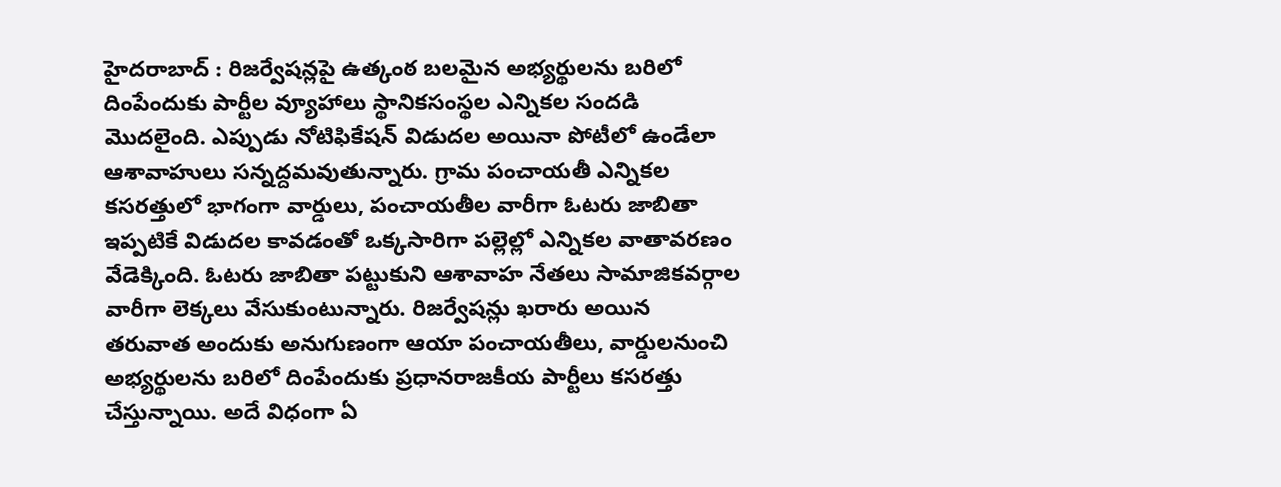హైదరాబాద్ : రిజర్వేషన్లపై ఉత్కంఠ బలమైన అభ్యర్థులను బరిలో దింపేందుకు పార్టీల వ్యూహాలు స్థానికసంస్థల ఎన్నికల సందడి మొదలైంది. ఎప్పుడు నోటిఫికేషన్‌ విడుదల అయినా పోటీలో ఉండేలా ఆశావాహులు సన్నద్దమవుతున్నారు. గ్రామ పంచాయతీ ఎన్నికల కసరత్తులో భాగంగా వార్డులు, పంచాయతీల వారీగా ఓటరు జాబితా ఇప్పటికే విడుదల కావడంతో ఒక్కసారిగా పల్లెల్లో ఎన్నికల వాతావరణం వేడెక్కింది. ఓటరు జాబితా పట్టుకుని ఆశావాహ నేతలు సామాజికవర్గాల వారీగా లెక్కలు వేసుకుంటున్నారు. రిజర్వేషన్లు ఖరారు అయిన తరువాత అందుకు అనుగుణంగా ఆయా పంచాయతీలు, వార్డులనుంచి అభ్యర్థులను బరిలో దింపేందుకు ప్రధానరాజకీయ పార్టీలు కసరత్తు చేస్తున్నాయి. అదే విధంగా ఏ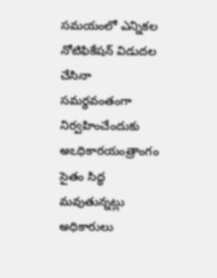సమయంలో ఎన్నికల నోటిఫికేషన్‌ విడుదల చేసినా సమర్థవంతంగా నిర్వహించేందుకు అఽధికారయంత్రాంగం సైతం సిద్ధ మవుతున్నట్లు అధికారులు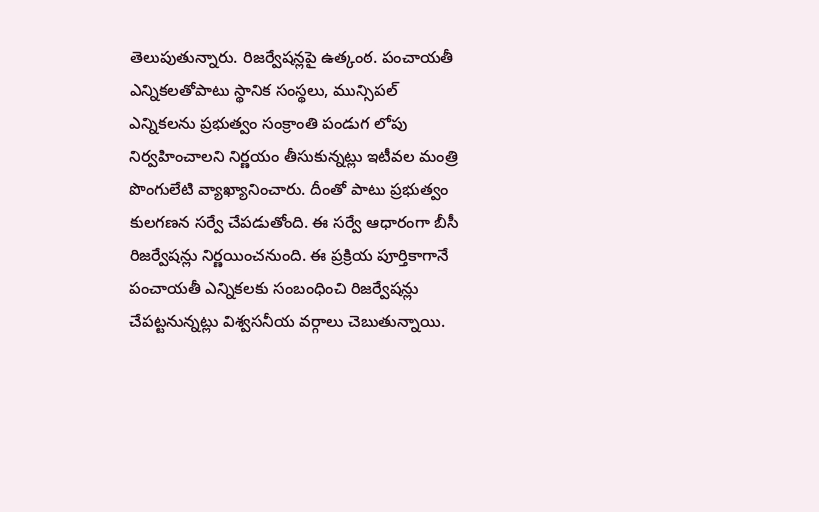తెలుపుతున్నారు. రిజర్వేషన్లపై ఉత్కంఠ. పంచాయతీ ఎన్నికలతోపాటు స్థానిక సంస్థలు, మున్సిపల్‌ ఎన్నికలను ప్రభుత్వం సంక్రాంతి పండుగ లోపు నిర్వహించాలని నిర్ణయం తీసుకున్నట్లు ఇటీవల మంత్రి పొంగులేటి వ్యాఖ్యానించారు. దీంతో పాటు ప్రభుత్వం కులగణన సర్వే చేపడుతోంది. ఈ సర్వే ఆధారంగా బీసీ రిజర్వేషన్లు నిర్ణయించనుంది. ఈ ప్రక్రియ పూర్తికాగానే పంచాయతీ ఎన్నికలకు సంబంధించి రిజర్వేషన్లు చేపట్టనున్నట్లు విశ్వసనీయ వర్గాలు చెబుతున్నాయి.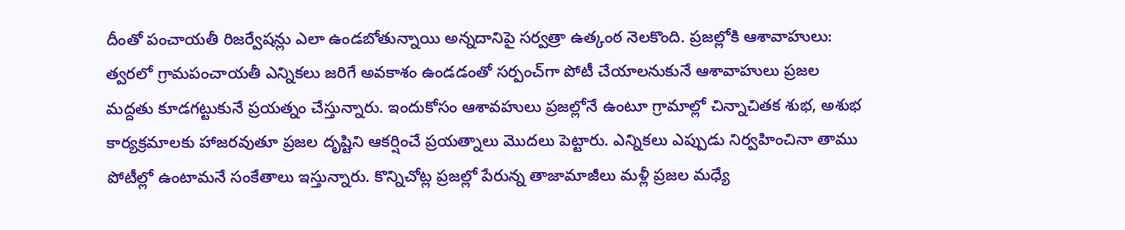దీంతో పంచాయతీ రిజర్వేషన్లు ఎలా ఉండబోతున్నాయి అన్నదానిపై సర్వత్రా ఉత్కంఠ నెలకొంది. ప్రజల్లోకి ఆశావాహులు: త్వరలో గ్రామపంచాయతీ ఎన్నికలు జరిగే అవకాశం ఉండడంతో సర్పంచ్‌గా పోటీ చేయాలనుకునే ఆశావాహులు ప్రజల మద్దతు కూడగట్టుకునే ప్రయత్నం చేస్తున్నారు. ఇందుకోసం ఆశావహులు ప్రజల్లోనే ఉంటూ గ్రామాల్లో చిన్నాచితక శుభ, అశుభ కార్యక్రమాలకు హాజరవుతూ ప్రజల దృష్టిని ఆకర్షించే ప్రయత్నాలు మొదలు పెట్టారు. ఎన్నికలు ఎప్పుడు నిర్వహించినా తాము పోటీల్లో ఉంటామనే సంకేతాలు ఇస్తున్నారు. కొన్నిచోట్ల ప్రజల్లో పేరున్న తాజామాజీలు మళ్లీ ప్రజల మధ్యే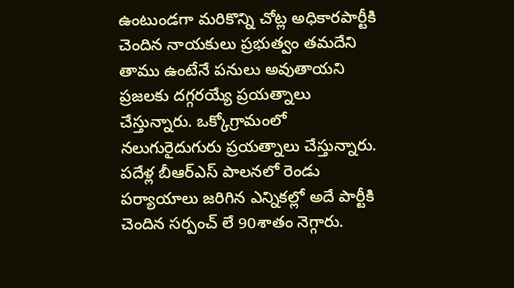ఉంటుండగా మరికొన్ని చోట్ల అధికారపార్టీకి చెందిన నాయకులు ప్రభుత్వం తమదేని తాము ఉంటేనే పనులు అవుతాయని ప్రజలకు దగ్గరయ్యే ప్రయత్నాలు చేస్తున్నారు. ఒక్కోగ్రామంలో నలుగురైదుగురు ప్రయత్నాలు చేస్తున్నారు. పదేళ్ల బీఆర్‌ఎస్‌ పాలనలో రెండు పర్యాయాలు జరిగిన ఎన్నికల్లో అదే పార్టీకి చెందిన సర్పంచ్‌ లే 90శాతం నెగ్గారు.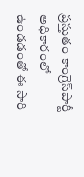ప్రస్తుతం కాంగ్రెస్‌పార్టీ అధికారంలో ఉండడంతో ఈ సారి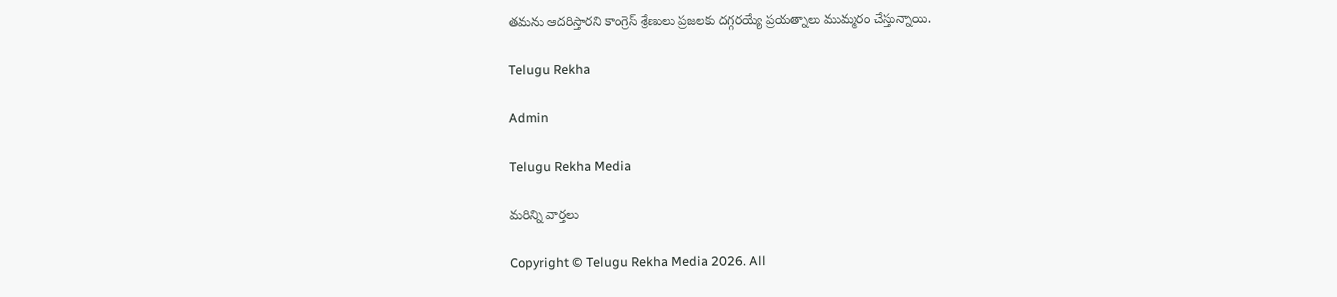తమను ఆదరిస్తారని కాంగ్రెస్‌ శ్రేణులు ప్రజలకు దగ్గరయ్యే ప్రయత్నాలు ముమ్మరం చేస్తున్నాయి.

Telugu Rekha

Admin

Telugu Rekha Media

మరిన్ని వార్తలు

Copyright © Telugu Rekha Media 2026. All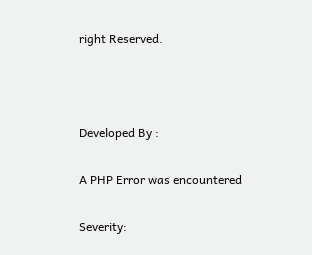right Reserved.



Developed By :

A PHP Error was encountered

Severity: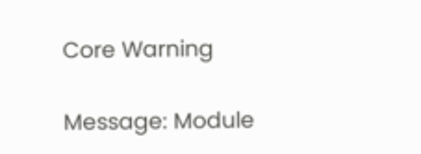Core Warning

Message: Module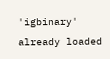'igbinary' already loaded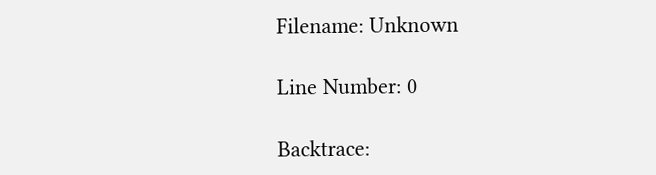Filename: Unknown

Line Number: 0

Backtrace: